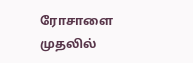ரோசாளை முதலில்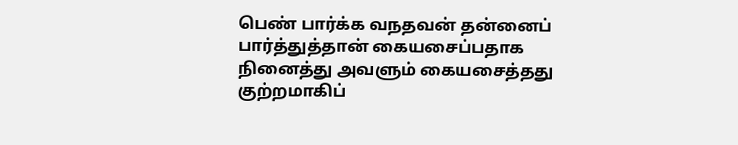பெண் பார்க்க வநதவன் தன்னைப் பார்த்துத்தான் கையசைப்பதாக நினைத்து அவளும் கையசைத்தது குற்றமாகிப்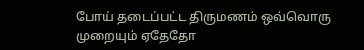போய் தடைப்பட்ட திருமணம் ஒவ்வொரு முறையும் ஏதேதோ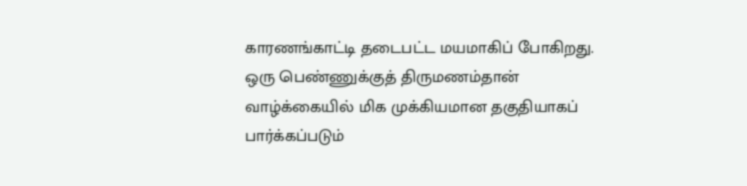காரணங்காட்டி தடைபட்ட மயமாகிப் போகிறது. ஒரு பெண்ணுக்குத் திருமணம்தான் வாழ்க்கையில் மிக முக்கியமான தகுதியாகப் பார்க்கப்படும்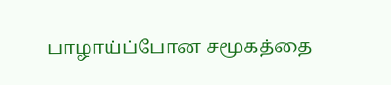பாழாய்ப்போன சமூகத்தை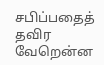சபிப்பதைத் தவிர வேறென்ன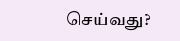செய்வது?